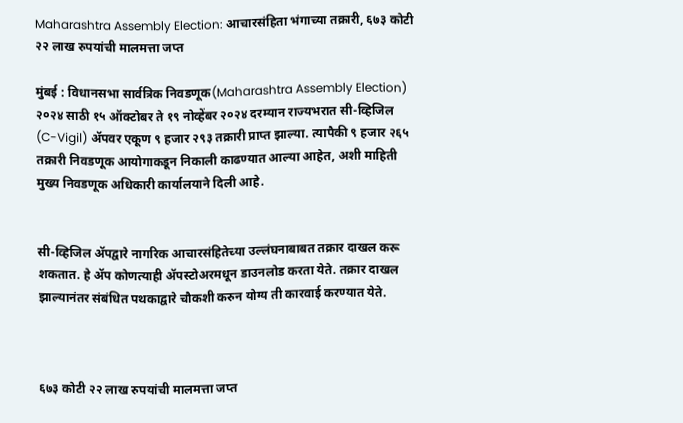Maharashtra Assembly Election: आचारसंहिता भंगाच्या तक्रारी, ६७३ कोटी २२ लाख रुपयांची मालमत्ता जप्त

मुंबई : विधानसभा सार्वत्रिक निवडणूक(Maharashtra Assembly Election) २०२४ साठी १५ ऑक्टोबर ते १९ नोव्हेंबर २०२४ दरम्यान राज्यभरात सी-व्हिजिल (C-Vigil) ॲपवर एकूण ९ हजार २९३ तक्रारी प्राप्त झाल्या. त्यापैकी ९ हजार २६५ तक्रारी निवडणूक आयोगाकडून निकाली काढण्यात आल्या आहेत, अशी माहिती मुख्य निवडणूक अधिकारी कार्यालयाने दिली आहे.


सी-व्हिजिल ॲपद्वारे नागरिक आचारसंहितेच्या उल्लंघनाबाबत तक्रार दाखल करू शकतात. हे ॲप कोणत्याही ॲपस्टोअरमधून डाउनलोड करता येते. तक्रार दाखल झाल्यानंतर संबंधित पथकाद्वारे चौकशी करुन योग्य ती कारवाई करण्यात येते.



६७३ कोटी २२ लाख रुपयांची मालमत्ता जप्त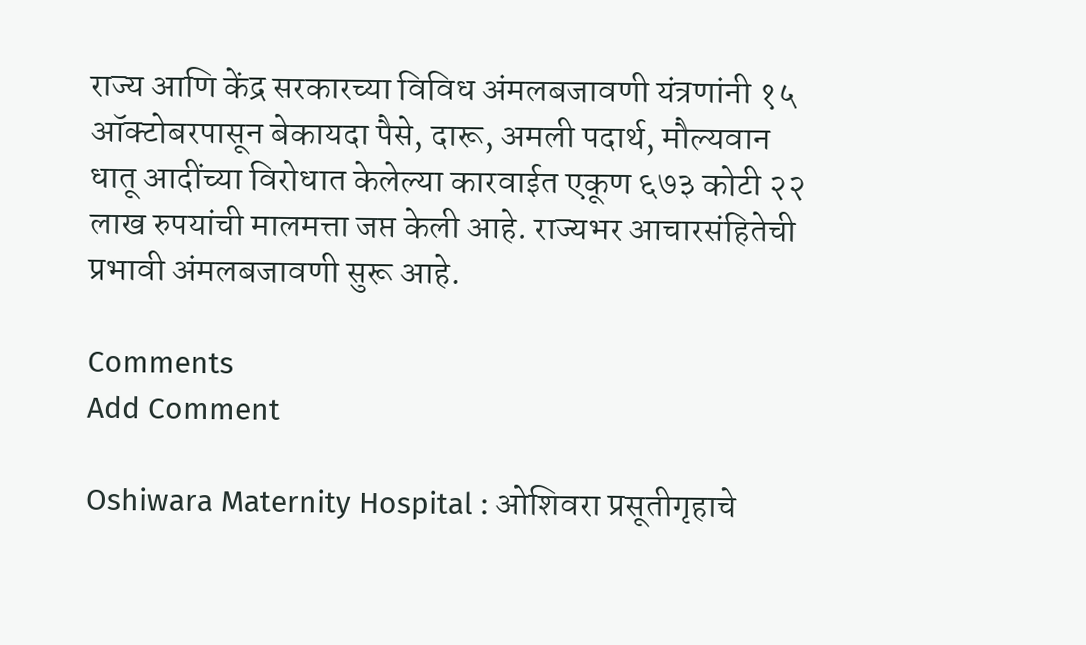राज्य आणि केंद्र सरकारच्या विविध अंमलबजावणी यंत्रणांनी १५ ऑक्टोबरपासून बेकायदा पैसे, दारू, अमली पदार्थ, मौल्यवान धातू आदींच्या विरोधात केलेल्या कारवाईत एकूण ६७३ कोटी २२ लाख रुपयांची मालमत्ता जप्त केली आहे. राज्यभर आचारसंहितेची प्रभावी अंमलबजावणी सुरू आहे.

Comments
Add Comment

Oshiwara Maternity Hospital : ओशिवरा प्रसूतीगृहाचे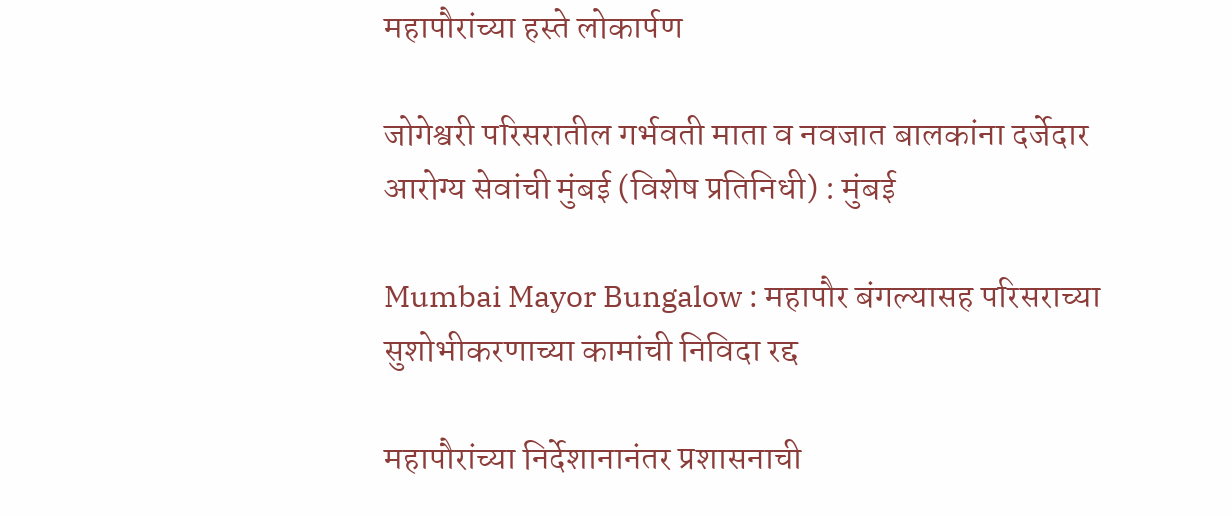महापौरांच्या हस्ते लोकार्पण

जोगेश्वरी परिसरातील गर्भवती माता व नवजात बालकांना दर्जेदार आरोग्य सेवांची मुंबई (विशेष प्रतिनिधी) : मुंबई

Mumbai Mayor Bungalow : महापौर बंगल्यासह परिसराच्या सुशोभीकरणाच्या कामांची निविदा रद्द

महापौरांच्या निर्देशानानंतर प्रशासनाची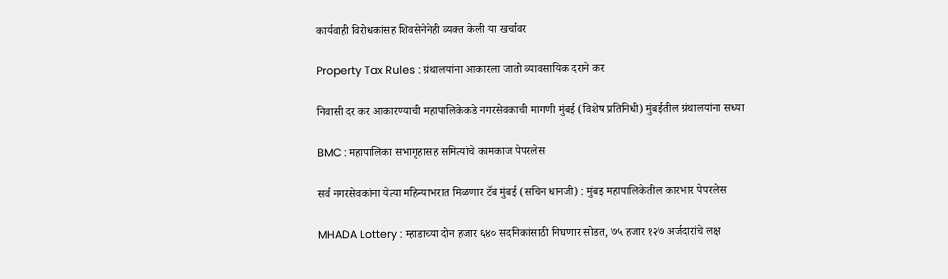कार्यवाही विरोधकांसह शिवसेनेनेही व्यक्त केली या खर्चावर

Property Tax Rules : ग्रंथालयांना आकारला जातो व्यावसायिक दराने कर

निवासी दर कर आकारण्याची महापालिकेकडे नगरसेवकाची मागणी मुंबई (विशेष प्रतिनिधी) मुंबईतील ग्रंथालयांना सध्या

BMC : महापालिका सभागृहासह समित्यांचे कामकाज पेपरलेस

सर्व नगरसेवकांना येत्या महिन्याभरात मिळणार टॅब मुंबई (सचिन धानजी) : मुंबइ महापालिकेतील कारभार पेपरलेस

MHADA Lottery : म्हाडाच्या दोन हजार ६४० सदनिकांसाठी निघणार सोडत, ७५ हजार १२७ अर्जदारांचे लक्ष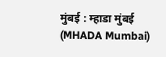मुंबई : म्हाडा मुंबई (MHADA Mumbai)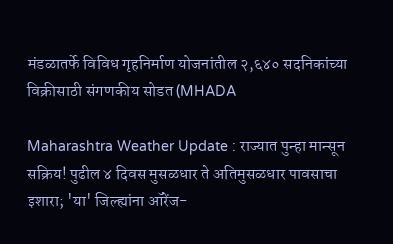मंडळातर्फे विविध गृहनिर्माण योजनांतील २,६४० सदनिकांच्या विक्रीसाठी संगणकीय सोडत (MHADA

Maharashtra Weather Update : राज्यात पुन्हा मान्सून सक्रिय! पुढील ४ दिवस मुसळधार ते अतिमुसळधार पावसाचा इशारा; 'या' जिल्ह्यांना ऑरेंज-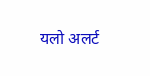यलो अलर्ट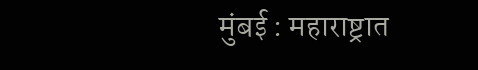मुंबई : महाराष्ट्रात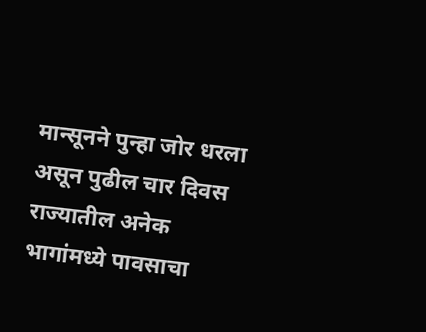मान्सूनने पुन्हा जोर धरला असून पुढील चार दिवस राज्यातील अनेक भागांमध्ये पावसाचा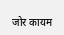जोर कायम